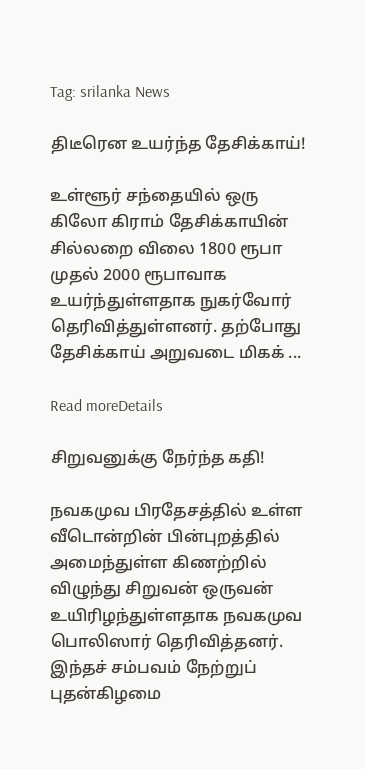Tag: srilanka News

திடீரென உயர்ந்த தேசிக்காய்!

உள்ளூர் சந்தையில் ஒரு கிலோ கிராம் தேசிக்காயின் சில்லறை விலை 1800 ரூபா முதல் 2000 ரூபாவாக உயர்ந்துள்ளதாக நுகர்வோர் தெரிவித்துள்ளனர். தற்போது தேசிக்காய் அறுவடை மிகக் ...

Read moreDetails

சிறுவனுக்கு நேர்ந்த கதி!

நவகமுவ பிரதேசத்தில் உள்ள வீடொன்றின் பின்புறத்தில் அமைந்துள்ள கிணற்றில் விழுந்து சிறுவன் ஒருவன் உயிரிழந்துள்ளதாக நவகமுவ பொலிஸார் தெரிவித்தனர். இந்தச் சம்பவம் நேற்றுப் புதன்கிழமை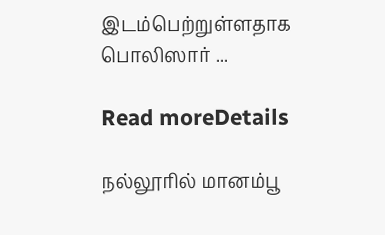இடம்பெற்றுள்ளதாக பொலிஸார் ...

Read moreDetails

நல்லூரில் மானம்பூ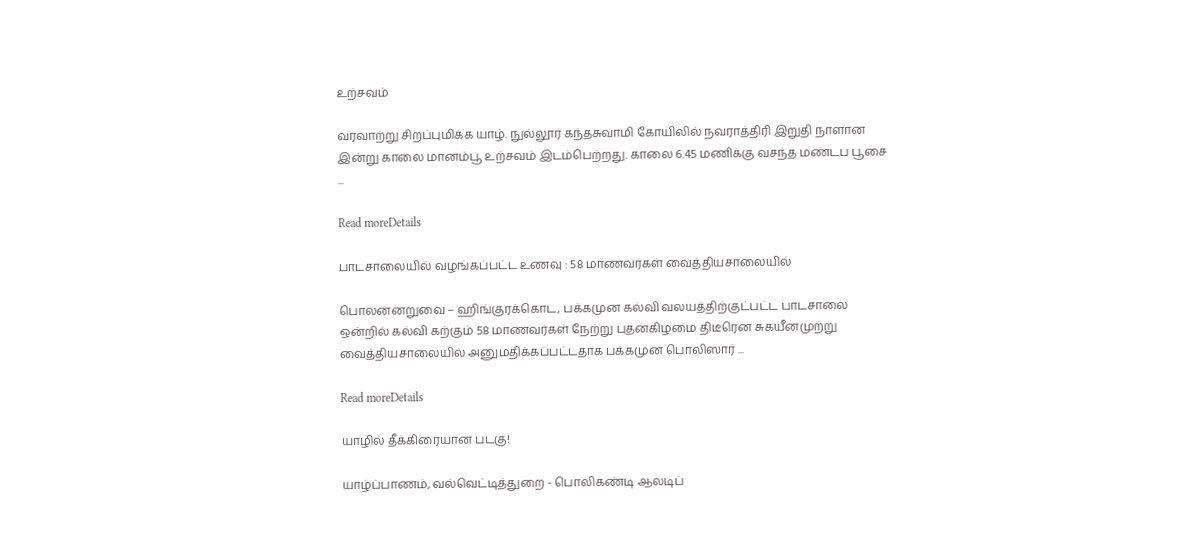உற்சவம்

வரவாற்று சிறப்புமிக்க யாழ். நுல்லூர் கந்தசுவாமி கோயிலில் நவராத்திரி இறுதி நாளான இன்று காலை மானம்பூ உற்சவம் இடம்பெற்றது. காலை 6.45 மணிக்கு வசந்த மண்டப பூசை ...

Read moreDetails

பாடசாலையில் வழங்கப்பட்ட உணவு : 58 மாணவர்கள் வைத்தியசாலையில்

பொலன்னறுவை – ஹிங்குரக்கொட, பக்கமுன கல்வி வலயத்திற்குட்பட்ட பாடசாலை ஒன்றில் கல்வி கற்கும் 58 மாணவர்கள் நேற்று புதன்கிழமை திடீரென சுகயீனமுற்று வைத்தியசாலையில் அனுமதிக்கப்பட்டதாக பக்கமுன பொலிஸார் ...

Read moreDetails

யாழில் தீக்கிரையான படகு!

யாழ்ப்பாணம், வல்வெட்டித்துறை - பொலிகண்டி ஆலடிப்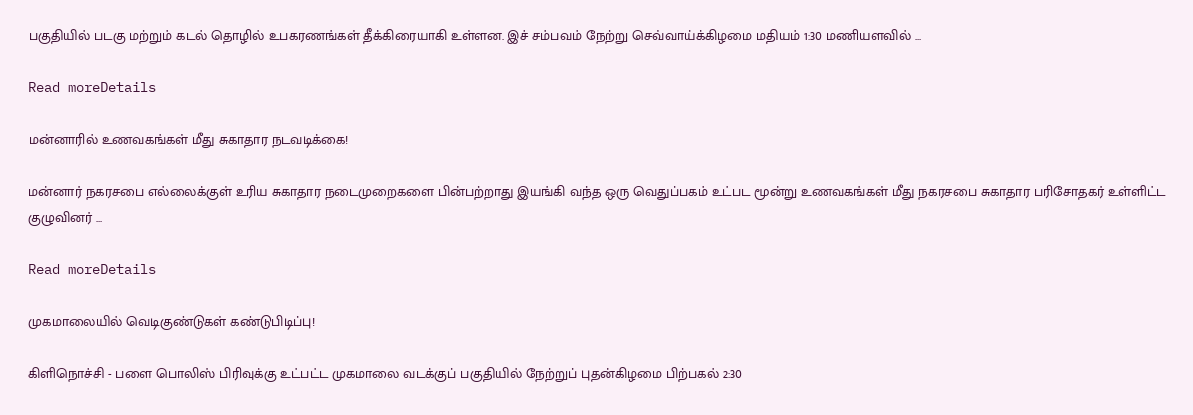பகுதியில் படகு மற்றும் கடல் தொழில் உபகரணங்கள் தீக்கிரையாகி உள்ளன. இச் சம்பவம் நேற்று செவ்வாய்க்கிழமை மதியம் 1:30 மணியளவில் ...

Read moreDetails

மன்னாரில் உணவகங்கள் மீது சுகாதார நடவடிக்கை!

மன்னார் நகரசபை எல்லைக்குள் உரிய சுகாதார நடைமுறைகளை பின்பற்றாது இயங்கி வந்த ஒரு வெதுப்பகம் உட்பட மூன்று உணவகங்கள் மீது நகரசபை சுகாதார பரிசோதகர் உள்ளிட்ட குழுவினர் ...

Read moreDetails

முகமாலையில் வெடிகுண்டுகள் கண்டுபிடிப்பு!

கிளிநொச்சி - பளை பொலிஸ் பிரிவுக்கு உட்பட்ட முகமாலை வடக்குப் பகுதியில் நேற்றுப் புதன்கிழமை பிற்பகல் 2:30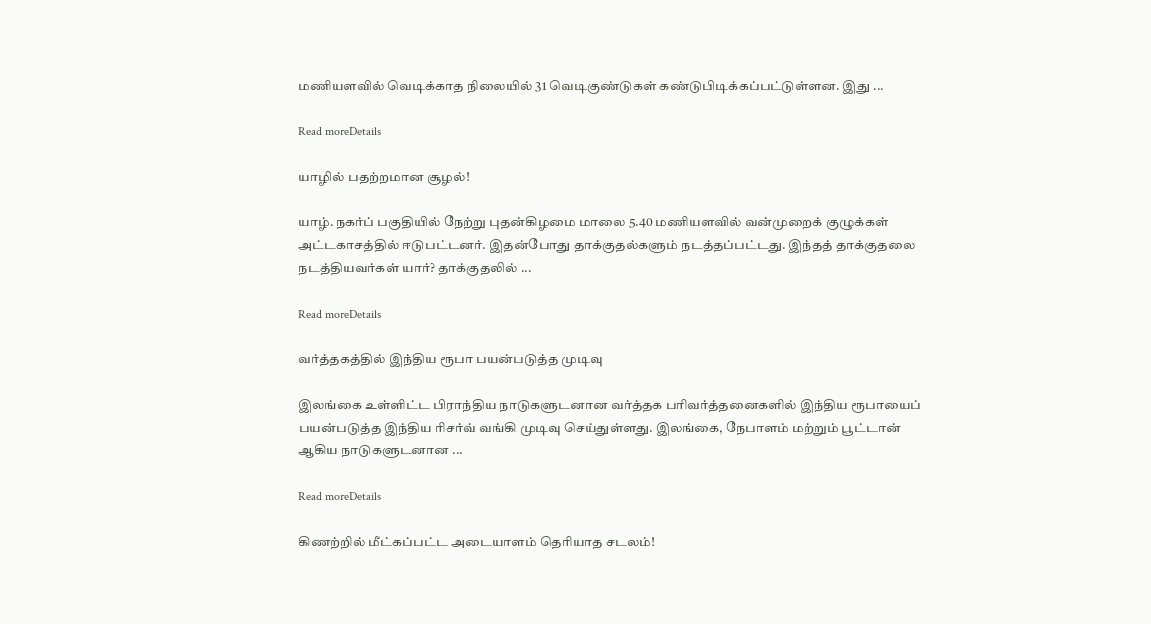மணியளவில் வெடிக்காத நிலையில் 31 வெடிகுண்டுகள் கண்டுபிடிக்கப்பட்டுள்ளன. இது ...

Read moreDetails

யாழில் பதற்றமான சூழல்!

யாழ். நகர்ப் பகுதியில் நேற்று புதன்கிழமை மாலை 5.40 மணியளவில் வன்முறைக் குழுக்கள் அட்டகாசத்தில் ஈடுபட்டனர். இதன்போது தாக்குதல்களும் நடத்தப்பட்டது. இந்தத் தாக்குதலை நடத்தியவர்கள் யார்? தாக்குதலில் ...

Read moreDetails

வர்த்தகத்தில் இந்திய ரூபா பயன்படுத்த முடிவு

இலங்கை உள்ளிட்ட பிராந்திய நாடுகளுடனான வர்த்தக பரிவர்த்தனைகளில் இந்திய ரூபாயைப் பயன்படுத்த இந்திய ரிசர்வ் வங்கி முடிவு செய்துள்ளது. இலங்கை, நேபாளம் மற்றும் பூட்டான் ஆகிய நாடுகளுடனான ...

Read moreDetails

கிணற்றில் மீட்கப்பட்ட அடையாளம் தெரியாத சடலம்!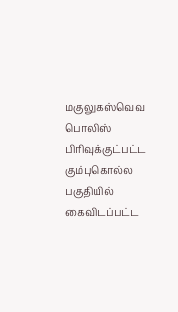மகுலுகஸ்வெவ பொலிஸ் பிரிவுக்குட்பட்ட கும்புகொல்ல பகுதியில் கைவிடப்பட்ட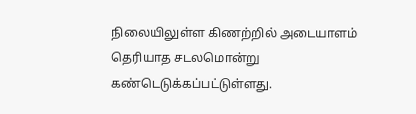நிலையிலுள்ள கிணற்றில் அடையாளம் தெரியாத சடலமொன்று கண்டெடுக்கப்பட்டுள்ளது.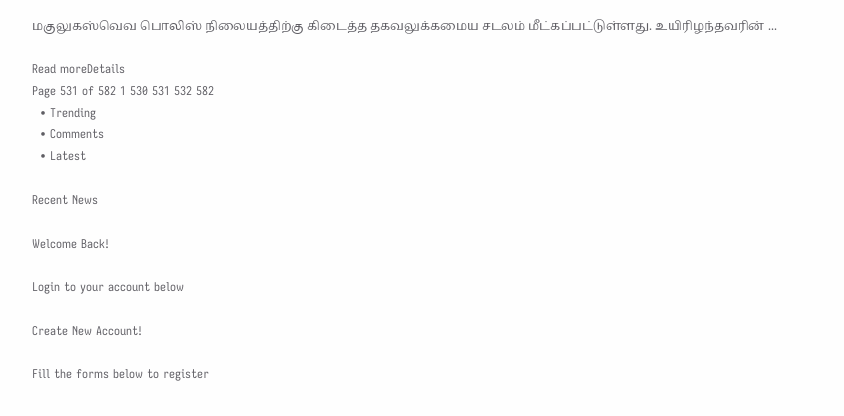மகுலுகஸ்வெவ பொலிஸ் நிலையத்திற்கு கிடைத்த தகவலுக்கமைய சடலம் மீட்கப்பட்டுள்ளது. உயிரிழந்தவரின் ...

Read moreDetails
Page 531 of 582 1 530 531 532 582
  • Trending
  • Comments
  • Latest

Recent News

Welcome Back!

Login to your account below

Create New Account!

Fill the forms below to register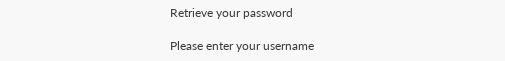Retrieve your password

Please enter your username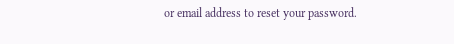or email address to reset your password.